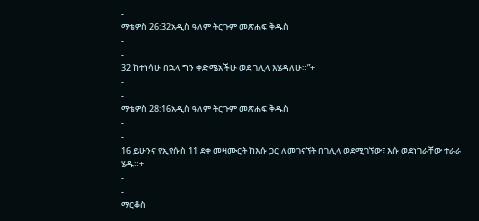-
ማቴዎስ 26:32አዲስ ዓለም ትርጉም መጽሐፍ ቅዱስ
-
-
32 ከተነሳሁ በኋላ ግን ቀድሜአችሁ ወደ ገሊላ እሄዳለሁ።”+
-
-
ማቴዎስ 28:16አዲስ ዓለም ትርጉም መጽሐፍ ቅዱስ
-
-
16 ይሁንና የኢየሱስ 11 ደቀ መዛሙርት ከእሱ ጋር ለመገናኘት በገሊላ ወደሚገኘው፣ እሱ ወደነገራቸው ተራራ ሄዱ።+
-
-
ማርቆስ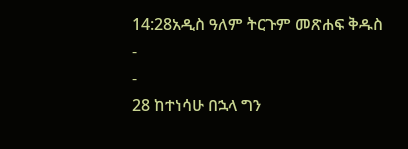14:28አዲስ ዓለም ትርጉም መጽሐፍ ቅዱስ
-
-
28 ከተነሳሁ በኋላ ግን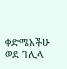ቀድሜአችሁ ወደ ገሊላ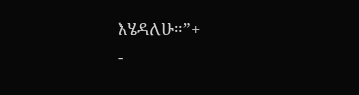እሄዳለሁ።”+
-